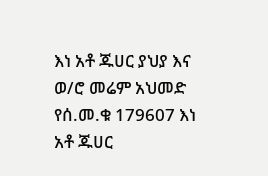እነ አቶ ጁሀር ያህያ እና ወ/ሮ መሬም አህመድ የሰ.መ.ቁ 179607 እነ አቶ ጁሀር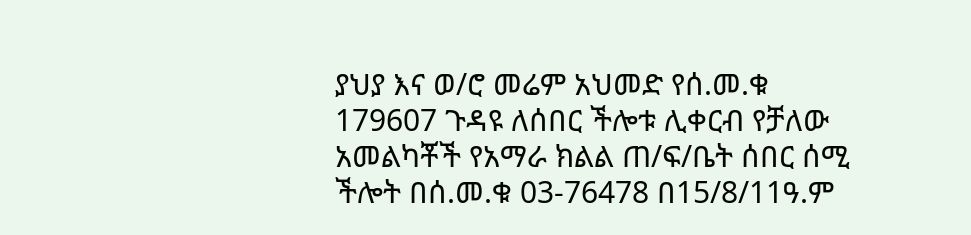ያህያ እና ወ/ሮ መሬም አህመድ የሰ.መ.ቁ 179607 ጉዳዩ ለሰበር ችሎቱ ሊቀርብ የቻለው አመልካቾች የአማራ ክልል ጠ/ፍ/ቤት ሰበር ሰሚ ችሎት በሰ.መ.ቁ 03-76478 በ15/8/11ዓ.ም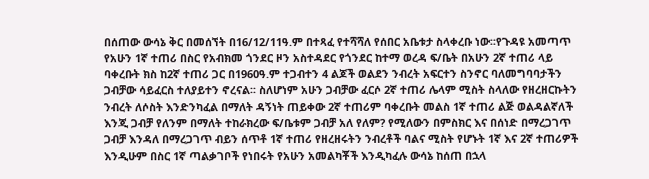በሰጠው ውሳኔ ቅር በመሰኘት በ16/12/11ዓ.ም በተጻፈ የተሻሻለ የሰበር አቤቱታ ስላቀረቡ ነው፡፡የጉዳዩ አመጣጥ የአሁን 1ኛ ተጠሪ በስር የአብክመ ጎንደር ዞን አስተዳደር የጎንደር ከተማ ወረዳ ፍ/ቤት በአሁን 2ኛ ተጠሪ ላይ ባቀረቡት ክስ ከ2ኛ ተጠሪ ጋር በ1960ዓ.ም ተጋብተን 4 ልጆች ወልደን ንብረት አፍርተን ስንኖር ባለመግባባታችን ጋብቻው ሳይፈርስ ተለያይተን ኖረናል፡፡ ስለሆነም አሁን ጋብቻው ፈርሶ 2ኛ ተጠሪ ሌላም ሚስት ስላለው የዘረዘርኩትን ንብረት ለሶስት እንድንካፈል በማለት ዳኝነት ጠይቀው 2ኛ ተጠሪም ባቀረቡት መልስ 1ኛ ተጠሪ ልጅ ወልዳልኛለች እንጂ ጋብቻ የለንም በማለት ተከራክረው ፍ/ቤቱም ጋብቻ አለ የለም? የሚለውን በምስክር እና በሰነድ በማረጋገጥ ጋብቻ እንዳለ በማረጋገጥ ብይን ሰጥቶ 1ኛ ተጠሪ የዘረዘሩትን ንብረቶች ባልና ሚስት የሆኑት 1ኛ እና 2ኛ ተጠሪዎች እንዲሁም በስር 1ኛ ጣልቃገቦች የነበሩት የአሁን አመልካቾች እንዲካፈሉ ውሳኔ ከሰጠ በኋላ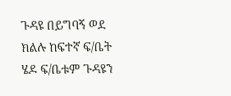ጉዳዩ በይግባኝ ወደ ክልሉ ከፍተኛ ፍ/ቤት ሄዶ ፍ/ቤቱም ጉዳዩን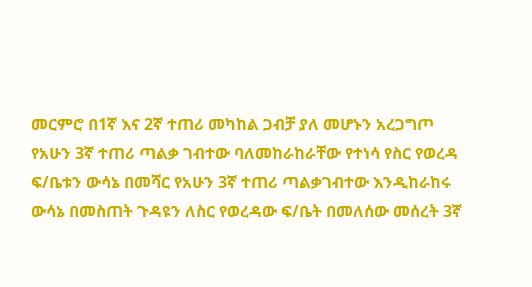መርምሮ በ1ኛ እና 2ኛ ተጠሪ መካከል ጋብቻ ያለ መሆኑን አረጋግጦ የአሁን 3ኛ ተጠሪ ጣልቃ ገብተው ባለመከራከራቸው የተነሳ የስር የወረዳ ፍ/ቤቱን ውሳኔ በመሻር የአሁን 3ኛ ተጠሪ ጣልቃገብተው እንዲከራከሩ ውሳኔ በመስጠት ጉዳዩን ለስር የወረዳው ፍ/ቤት በመለሰው መሰረት 3ኛ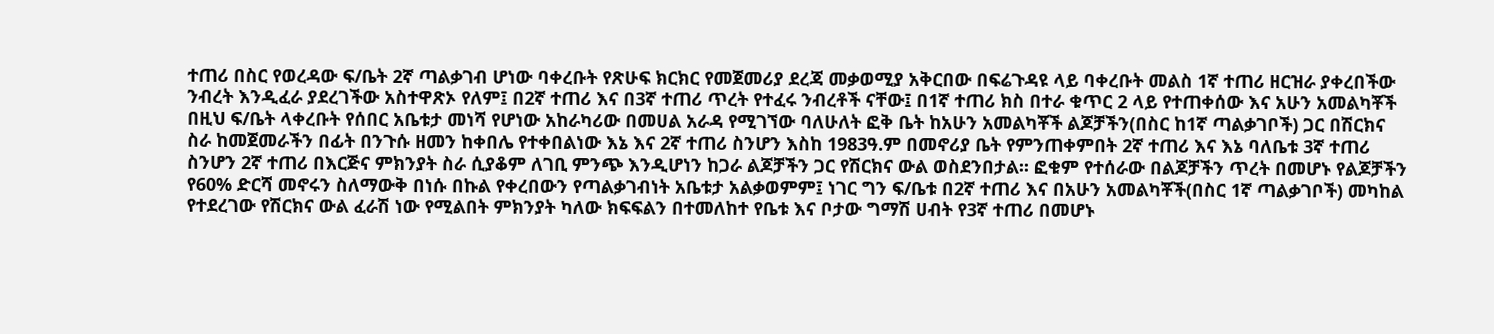ተጠሪ በስር የወረዳው ፍ/ቤት 2ኛ ጣልቃገብ ሆነው ባቀረቡት የጽሁፍ ክርክር የመጀመሪያ ደረጃ መቃወሚያ አቅርበው በፍሬጉዳዩ ላይ ባቀረቡት መልስ 1ኛ ተጠሪ ዘርዝራ ያቀረበችው ንብረት እንዲፈራ ያደረገችው አስተዋጽኦ የለም፤ በ2ኛ ተጠሪ እና በ3ኛ ተጠሪ ጥረት የተፈሩ ንብረቶች ናቸው፤ በ1ኛ ተጠሪ ክስ በተራ ቁጥር 2 ላይ የተጠቀሰው እና አሁን አመልካቾች በዚህ ፍ/ቤት ላቀረቡት የሰበር አቤቱታ መነሻ የሆነው አከራካሪው በመሀል አራዳ የሚገኘው ባለሁለት ፎቅ ቤት ከአሁን አመልካቾች ልጆቻችን(በስር ከ1ኛ ጣልቃገቦች) ጋር በሽርክና ስራ ከመጀመራችን በፊት በንጉሱ ዘመን ከቀበሌ የተቀበልነው እኔ እና 2ኛ ተጠሪ ስንሆን እስከ 1983ዓ.ም በመኖሪያ ቤት የምንጠቀምበት 2ኛ ተጠሪ እና እኔ ባለቤቱ 3ኛ ተጠሪ ስንሆን 2ኛ ተጠሪ በእርጅና ምክንያት ስራ ሲያቆም ለገቢ ምንጭ እንዲሆነን ከጋራ ልጆቻችን ጋር የሽርክና ውል ወስደንበታል፡፡ ፎቁም የተሰራው በልጆቻችን ጥረት በመሆኑ የልጆቻችን የ60% ድርሻ መኖሩን ስለማውቅ በነሱ በኩል የቀረበውን የጣልቃገብነት አቤቱታ አልቃወምም፤ ነገር ግን ፍ/ቤቱ በ2ኛ ተጠሪ እና በአሁን አመልካቾች(በስር 1ኛ ጣልቃገቦች) መካከል የተደረገው የሽርክና ውል ፈራሽ ነው የሚልበት ምክንያት ካለው ክፍፍልን በተመለከተ የቤቱ እና ቦታው ግማሽ ሀብት የ3ኛ ተጠሪ በመሆኑ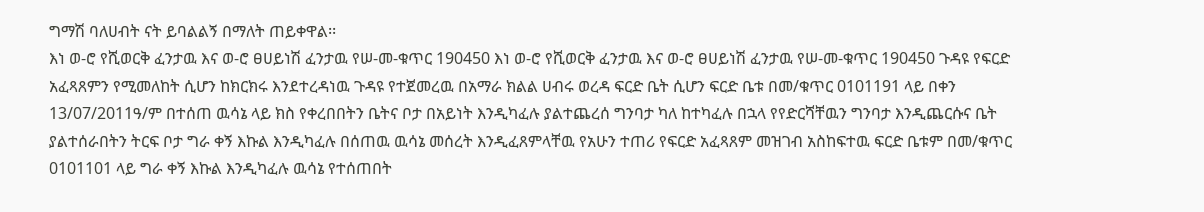ግማሽ ባለሀብት ናት ይባልልኝ በማለት ጠይቀዋል፡፡
እነ ወ-ሮ የሺወርቅ ፈንታዉ እና ወ-ሮ ፀሀይነሽ ፈንታዉ የሠ-መ-ቁጥር 190450 እነ ወ-ሮ የሺወርቅ ፈንታዉ እና ወ-ሮ ፀሀይነሽ ፈንታዉ የሠ-መ-ቁጥር 190450 ጉዳዩ የፍርድ አፈጻጸምን የሚመለከት ሲሆን ከክርክሩ እንደተረዳነዉ ጉዳዩ የተጀመረዉ በአማራ ክልል ሀብሩ ወረዳ ፍርድ ቤት ሲሆን ፍርድ ቤቱ በመ/ቁጥር 0101191 ላይ በቀን 13/07/2011ዓ/ም በተሰጠ ዉሳኔ ላይ ክስ የቀረበበትን ቤትና ቦታ በአይነት እንዲካፈሉ ያልተጨረሰ ግንባታ ካለ ከተካፈሉ በኋላ የየድርሻቸዉን ግንባታ እንዲጨርሱና ቤት ያልተሰራበትን ትርፍ ቦታ ግራ ቀኝ እኩል እንዲካፈሉ በሰጠዉ ዉሳኔ መሰረት እንዲፈጸምላቸዉ የአሁን ተጠሪ የፍርድ አፈጻጸም መዝገብ አስከፍተዉ ፍርድ ቤቱም በመ/ቁጥር 0101101 ላይ ግራ ቀኝ እኩል እንዲካፈሉ ዉሳኔ የተሰጠበት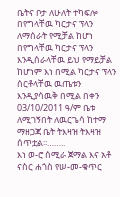ቤትና ቦታ ለሁለት ተካፍሎ በየግላቸዉ ካርታና ፕላን ለማሰራት የሚቻል ከሆነ በየግላቸዉ ካርታና ፕላን እንዲሰራላቸዉ ይህ የማይቻል ከሆነም እነ በሚል ካርታና ፕላን ሰርቶላቸዉ ዉጤቱን እንዲያሳዉቅ በሚል በቀን 03/10/2011 ዓ/ም ቤቱ ለሚገኝበት ለዉርጌሳ ከተማ ማዘጋጃ ቤት ትእዛዝ ትእዛዝ ሰጥቷል፡፡……..
እነ ወ-ሮ ሰሚራ ጀማል እና አቶ ናስር ሐጎስ የሠ-መ-ቁጥር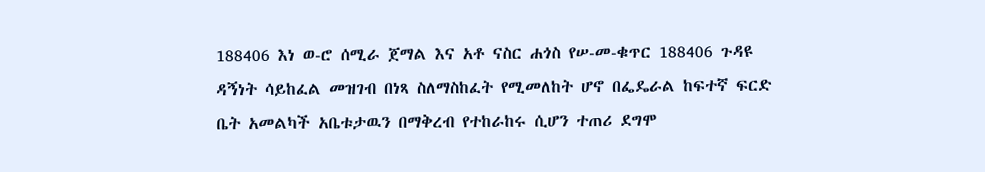188406 እነ ወ-ሮ ሰሚራ ጀማል እና አቶ ናስር ሐጎስ የሠ-መ-ቁጥር 188406 ጉዳዩ ዳኝነት ሳይከፈል መዝገብ በነጻ ስለማስከፈት የሚመለከት ሆኖ በፌዴራል ከፍተኛ ፍርድ ቤት አመልካች አቤቱታዉን በማቅረብ የተከራከሩ ሲሆን ተጠሪ ደግሞ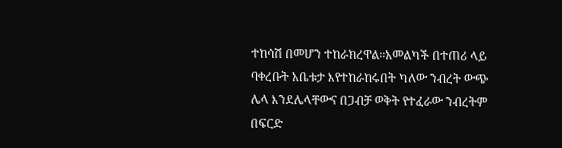ተከሳሽ በመሆን ተከራክረዋል፡፡አመልካች በተጠሪ ላይ ባቀረቡት አቤቱታ እየተከራከሩበት ካለው ንብረት ውጭ ሌላ እንደሌላቸውና በጋብቻ ወቅት የተፈራው ንብረትም በፍርድ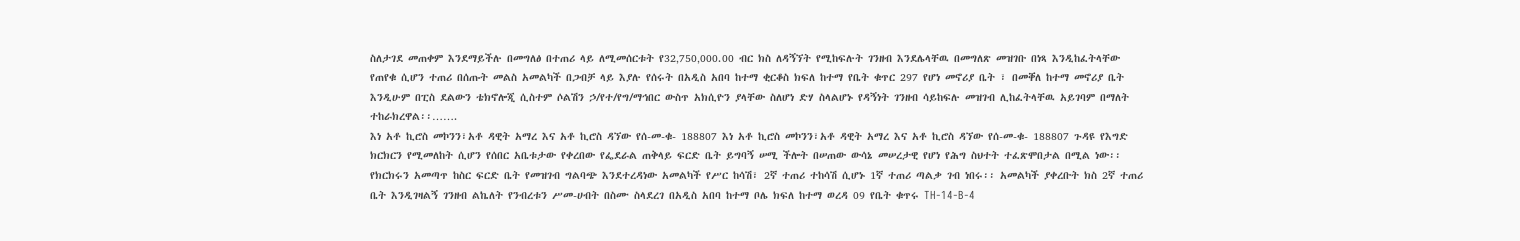ስለታገደ መጠቀም እንደማይችሉ በመግለፅ በተጠሪ ላይ ለሚመሰርቱት የ32‚750‚000.00 ብር ክስ ለዳኝኘት የሚከፍሉት ገንዘብ እንደሌላቸዉ በመግለጽ መዝገቡ በነጻ እንዲከፈትላቸው የጠየቁ ሲሆን ተጠሪ በሰጡት መልስ አመልካች በጋብቻ ላይ እያሉ የሰሩት በአዲስ አበባ ከተማ ቂርቆስ ክፍለ ከተማ የቤት ቁጥር 297 የሆነ መኖሪያ ቤት ፣ በመቐለ ከተማ መኖሪያ ቤት እንዲሁም በፒስ ደልውን ቴክኖሎጂ ሲስተም ሶልሽን ኃ/የተ/የግ/ማኅበር ውስጥ አክሲዮን ያላቸው ስለሆነ ድሃ ስላልሆኑ የዳኝነት ገንዘብ ሳይከፍሉ መዝገብ ሊከፈትላቸዉ አይገባም በማለት ተከራክረዋል፡፡…….
እነ አቶ ኪሮስ መኮንን፣አቶ ዳዊት አማረ እና አቶ ኪሮስ ዳኘው የሰ-መ-ቁ- 188807 እነ አቶ ኪሮስ መኮንን፣አቶ ዳዊት አማረ እና አቶ ኪሮስ ዳኘው የሰ-መ-ቁ- 188807 ጉዳዩ የእግድ ክርክርን የሚመለከት ሲሆን የሰበር አቤቱታው የቀረበው የፌደራል ጠቅላይ ፍርድ ቤት ይግባኝ ሠሚ ችሎት በሠጠው ውሳኔ መሠረታዊ የሆነ የሕግ ስህተት ተፈጽሞበታል በሚል ነው፡፡ የክርክሩን አመጣጥ ከስር ፍርድ ቤት የመዝገብ ግልባጭ እንደተረዳነው አመልካች የሥር ከሳሽ፣ 2ኛ ተጠሪ ተከሳሽ ሲሆኑ 1ኛ ተጠሪ ጣልቃ ገብ ነበሩ፡፡ አመልካች ያቀረቡት ክስ 2ኛ ተጠሪ ቤት እንዲገዛልኝ ገንዘብ ልኬለት የንብረቱን ሥመ-ሀብት በስሙ ስላደረገ በአዲስ አበባ ከተማ ቦሌ ክፍለ ከተማ ወረዳ 09 የቤት ቁጥሩ TH-14-B-4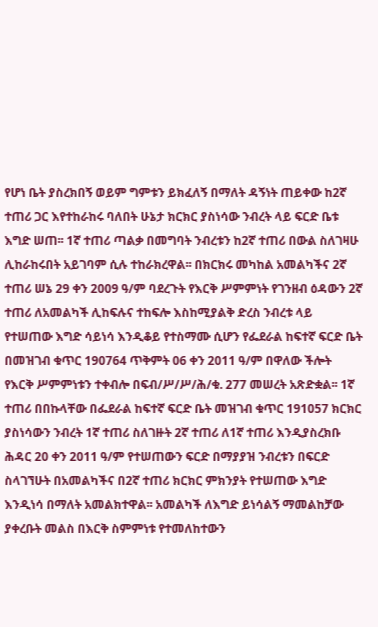የሆነ ቤት ያስረክበኝ ወይም ግምቱን ይክፈለኝ በማለት ዳኝነት ጠይቀው ከ2ኛ ተጠሪ ጋር እየተከራከሩ ባለበት ሁኔታ ክርክር ያስነሳው ንብረት ላይ ፍርድ ቤቱ እግድ ሠጠ፡፡ 1ኛ ተጠሪ ጣልቃ በመግባት ንብረቱን ከ2ኛ ተጠሪ በውል ስለገዛሁ ሊከራከሩበት አይገባም ሲሉ ተከራክረዋል፡፡ በክርክሩ መካከል አመልካችና 2ኛ ተጠሪ ሠኔ 29 ቀን 2009 ዓ/ም ባደረጉት የእርቅ ሥምምነት የገንዘብ ዕዳውን 2ኛ ተጠሪ ለአመልካች ሊከፍሉና ተከፍሎ እስከሚያልቅ ድረስ ንብረቱ ላይ የተሠጠው እግድ ሳይነሳ እንዲቆይ የተስማሙ ሲሆን የፌደራል ከፍተኛ ፍርድ ቤት በመዝገብ ቁጥር 190764 ጥቅምት 06 ቀን 2011 ዓ/ም በዋለው ችሎት የእርቅ ሥምምነቱን ተቀብሎ በፍብ/ሥ/ሥ/ሕ/ቁ. 277 መሠረት አጽድቋል፡፡ 1ኛ ተጠሪ በበኩላቸው በፌደራል ከፍተኛ ፍርድ ቤት መዝገብ ቁጥር 191057 ክርክር ያስነሳውን ንብረት 1ኛ ተጠሪ ስለገዙት 2ኛ ተጠሪ ለ1ኛ ተጠሪ እንዲያስረክቡ ሕዳር 20 ቀን 2011 ዓ/ም የተሠጠውን ፍርድ በማያያዝ ንብረቱን በፍርድ ስላገኘሁት በአመልካችና በ2ኛ ተጠሪ ክርክር ምክንያት የተሠጠው እግድ እንዲነሳ በማለት አመልክተዋል፡፡ አመልካች ለእግድ ይነሳልኝ ማመልከቻው ያቀረቡት መልስ በእርቅ ስምምነቱ የተመለከተውን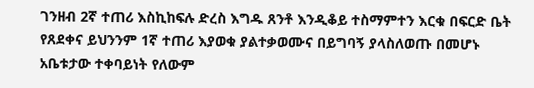ገንዘብ 2ኛ ተጠሪ እስኪከፍሉ ድረስ እግዱ ጸንቶ እንዲቆይ ተስማምተን እርቁ በፍርድ ቤት የጸደቀና ይህንንም 1ኛ ተጠሪ እያወቁ ያልተቃወሙና በይግባኝ ያላስለወጡ በመሆኑ አቤቱታው ተቀባይነት የለውም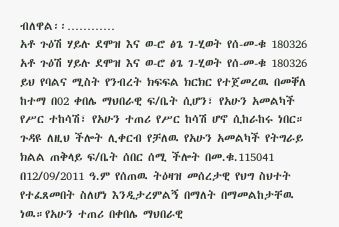ብለዋል፡፡…………
አቶ ጉዕሽ ሃይሉ ደሞዝ እና ወ-ሮ ፅጌ ገ-ሂወት የሰ-መ-ቁ 180326 አቶ ጉዕሽ ሃይሉ ደሞዝ እና ወ-ሮ ፅጌ ገ-ሂወት የሰ-መ-ቁ 180326 ይህ የባልና ሚስት የንብረት ክፍፍል ክርክር የተጀመረዉ በመቐለ ከተማ በ02 ቀበሌ ማህበራዊ ፍ/ቤት ሲሆን፣ የአሁን አመልካች የሥር ተከሳሽ፣ የአሁን ተጠሪ የሥር ከሳሽ ሆኖ ሲከራከሩ ነበር። ጉዳዩ ለዚህ ችሎት ሊቀርብ የቻለዉ የአሁን አመልካች የትግራይ ክልል ጠቅላይ ፍ/ቤት ሰበር ሰሚ ችሎት በመ.ቁ.115041 በ12/09/2011 ዓ.ም የሰጠዉ ትዕዛዝ መሰረታዊ የህግ ስህተት የተፈጸመበት ስለሆነ እንዲታረምልኝ በማለት በማመልከታቸዉ ነዉ።የአሁን ተጠሪ በቀበሌ ማህበራዊ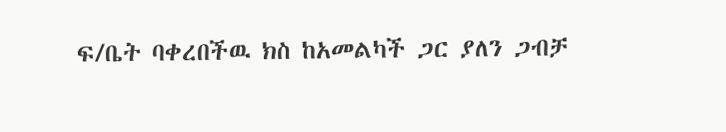ፍ/ቤት ባቀረበችዉ ክስ ከአመልካች ጋር ያለን ጋብቻ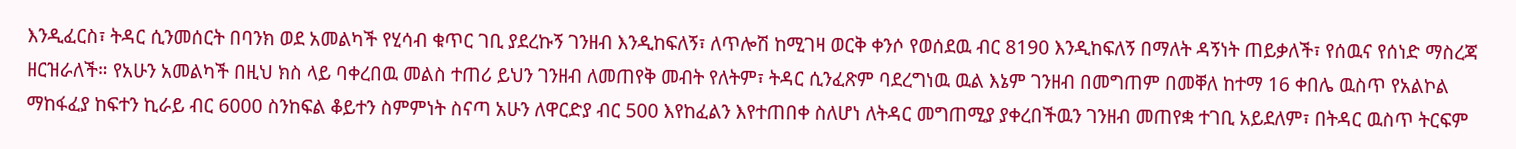እንዲፈርስ፣ ትዳር ሲንመሰርት በባንክ ወደ አመልካች የሂሳብ ቁጥር ገቢ ያደረኩኝ ገንዘብ እንዲከፍለኝ፣ ለጥሎሽ ከሚገዛ ወርቅ ቀንሶ የወሰደዉ ብር 8190 እንዲከፍለኝ በማለት ዳኝነት ጠይቃለች፣ የሰዉና የሰነድ ማስረጃ ዘርዝራለች። የአሁን አመልካች በዚህ ክስ ላይ ባቀረበዉ መልስ ተጠሪ ይህን ገንዘብ ለመጠየቅ መብት የለትም፣ ትዳር ሲንፈጽም ባደረግነዉ ዉል እኔም ገንዘብ በመግጠም በመቐለ ከተማ 16 ቀበሌ ዉስጥ የአልኮል ማከፋፈያ ከፍተን ኪራይ ብር 6000 ስንከፍል ቆይተን ስምምነት ስናጣ አሁን ለዋርድያ ብር 500 እየከፈልን እየተጠበቀ ስለሆነ ለትዳር መግጠሚያ ያቀረበችዉን ገንዘብ መጠየቋ ተገቢ አይደለም፣ በትዳር ዉስጥ ትርፍም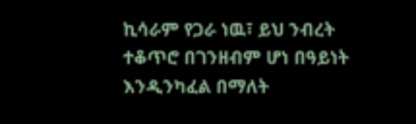ኪሳራም የጋራ ነዉ፣ ይህ ንብረት ተቆጥሮ በገንዘብም ሆነ በዓይነት እንዲንካፈል በማለት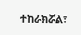ተከራክሯል፣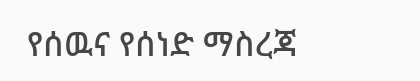የሰዉና የሰነድ ማስረጃ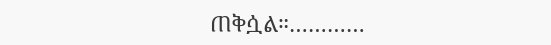ጠቅሷል።…………